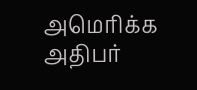அமெரிக்க அதிபர்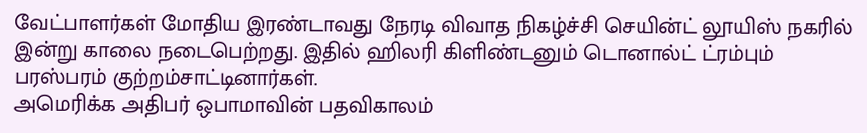வேட்பாளர்கள் மோதிய இரண்டாவது நேரடி விவாத நிகழ்ச்சி செயின்ட் லூயிஸ் நகரில் இன்று காலை நடைபெற்றது. இதில் ஹிலரி கிளிண்டனும் டொனால்ட் ட்ரம்பும் பரஸ்பரம் குற்றம்சாட்டினார்கள்.
அமெரிக்க அதிபர் ஒபாமாவின் பதவிகாலம்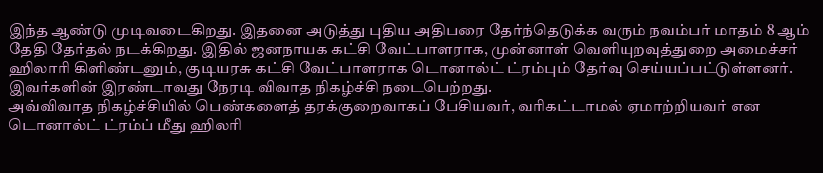இந்த ஆண்டு முடிவடைகிறது. இதனை அடுத்து புதிய அதிபரை தேர்ந்தெடுக்க வரும் நவம்பர் மாதம் 8 ஆம் தேதி தேர்தல் நடக்கிறது. இதில் ஜனநாயக கட்சி வேட்பாளராக, முன்னாள் வெளியுறவுத்துறை அமைச்சர் ஹிலாரி கிளிண்டனும், குடியரசு கட்சி வேட்பாளராக டொனால்ட் ட்ரம்பும் தேர்வு செய்யப்பட்டுள்ளனர். இவர்களின் இரண்டாவது நேரடி விவாத நிகழ்ச்சி நடைபெற்றது.
அவ்விவாத நிகழ்ச்சியில் பெண்களைத் தரக்குறைவாகப் பேசியவர், வரிகட்டாமல் ஏமாற்றியவர் என டொனால்ட் ட்ரம்ப் மீது ஹிலரி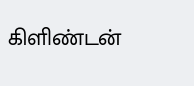கிளிண்டன்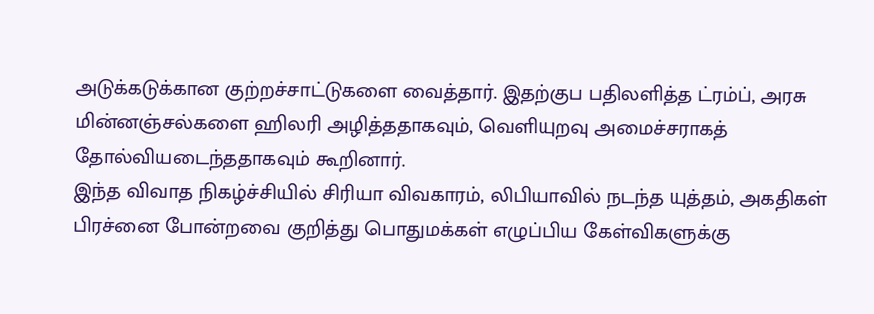அடுக்கடுக்கான குற்றச்சாட்டுகளை வைத்தார். இதற்குப பதிலளித்த ட்ரம்ப், அரசு மின்னஞ்சல்களை ஹிலரி அழித்ததாகவும், வெளியுறவு அமைச்சராகத் தோல்வியடைந்ததாகவும் கூறினார்.
இந்த விவாத நிகழ்ச்சியில் சிரியா விவகாரம், லிபியாவில் நடந்த யுத்தம், அகதிகள் பிரச்னை போன்றவை குறித்து பொதுமக்கள் எழுப்பிய கேள்விகளுக்கு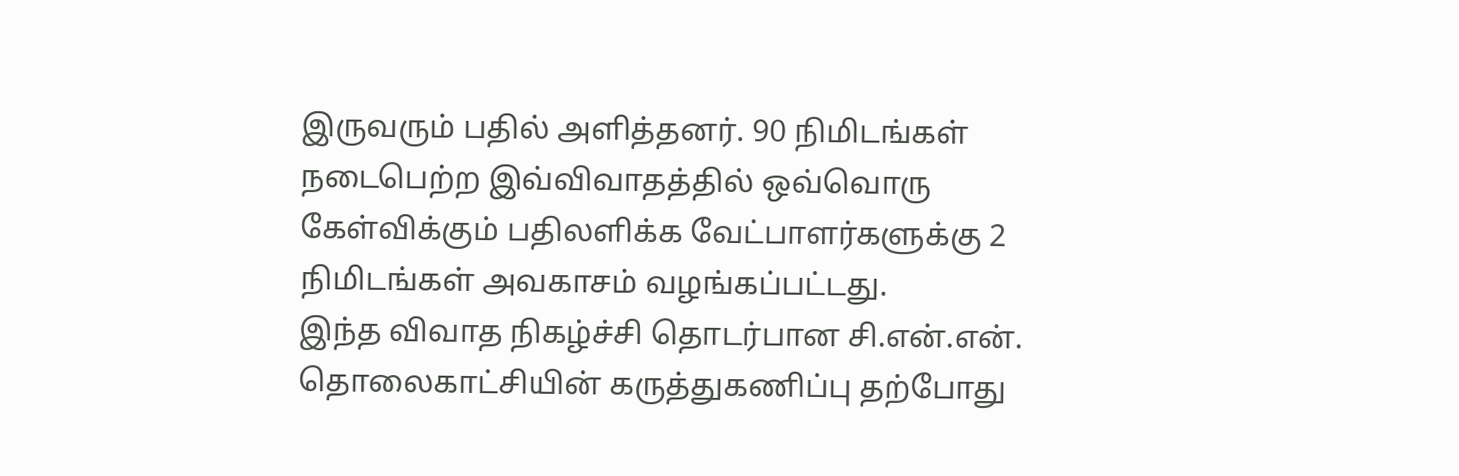இருவரும் பதில் அளித்தனர். 90 நிமிடங்கள் நடைபெற்ற இவ்விவாதத்தில் ஒவ்வொரு கேள்விக்கும் பதிலளிக்க வேட்பாளர்களுக்கு 2 நிமிடங்கள் அவகாசம் வழங்கப்பட்டது.
இந்த விவாத நிகழ்ச்சி தொடர்பான சி.என்.என். தொலைகாட்சியின் கருத்துகணிப்பு தற்போது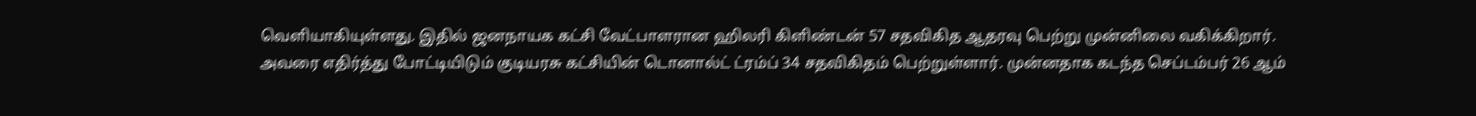வெளியாகியுள்ளது. இதில் ஜனநாயக கட்சி வேட்பாளரான ஹிலரி கிளிண்டன் 57 சதவிகித ஆதரவு பெற்று முன்னிலை வகிக்கிறார்.
அவரை எதிர்த்து போட்டியிடும் குடியரசு கட்சியின் டொனால்ட் ட்ரம்ப் 34 சதவிகிதம் பெற்றுள்ளார். முன்னதாக கடந்த செப்டம்பர் 26 ஆம்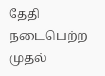தேதி நடைபெற்ற முதல்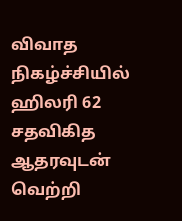விவாத நிகழ்ச்சியில் ஹிலரி 62 சதவிகித ஆதரவுடன் வெற்றி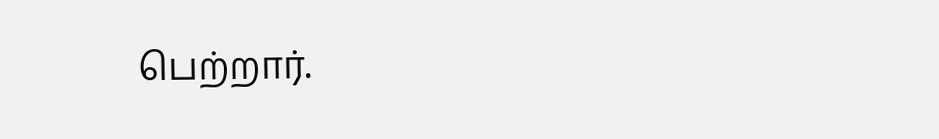பெற்றார்.